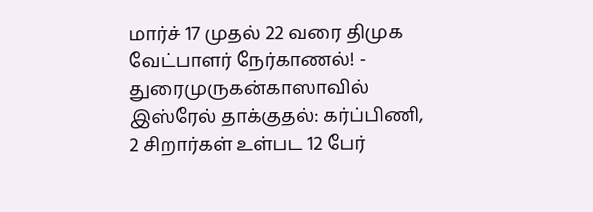மார்ச் 17 முதல் 22 வரை திமுக வேட்பாளர் நேர்காணல்! - துரைமுருகன்காஸாவில் இஸ்ரேல் தாக்குதல்: கர்ப்பிணி, 2 சிறார்கள் உள்பட 12 பேர்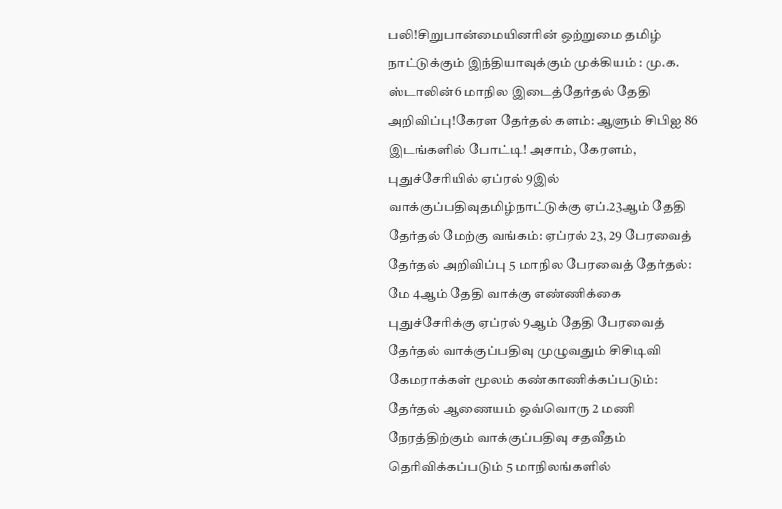பலி!சிறுபான்மையினரின் ஒற்றுமை தமிழ் நாட்டுக்கும் இந்தியாவுக்கும் முக்கியம் : மு.க. ஸ்டாலின்6 மாநில இடைத்தேர்தல் தேதி அறிவிப்பு!கேரள தேர்தல் களம்: ஆளும் சிபிஐ 86 இடங்களில் போட்டி! அசாம், கேரளம், புதுச்சேரியில் ஏப்ரல் 9இல் வாக்குப்பதிவுதமிழ்நாட்டுக்கு ஏப்.23ஆம் தேதி தேர்தல் மேற்கு வங்கம்: ஏப்ரல் 23, 29 பேரவைத் தேர்தல் அறிவிப்பு 5 மாநில பேரவைத் தேர்தல்: மே 4ஆம் தேதி வாக்கு எண்ணிக்கை புதுச்சேரிக்கு ஏப்ரல் 9ஆம் தேதி பேரவைத் தேர்தல் வாக்குப்பதிவு முழுவதும் சிசிடிவி கேமராக்கள் மூலம் கண்காணிக்கப்படும்: தேர்தல் ஆணையம் ஒவ்வொரு 2 மணி நேரத்திற்கும் வாக்குப்பதிவு சதவீதம் தெரிவிக்கப்படும் 5 மாநிலங்களில்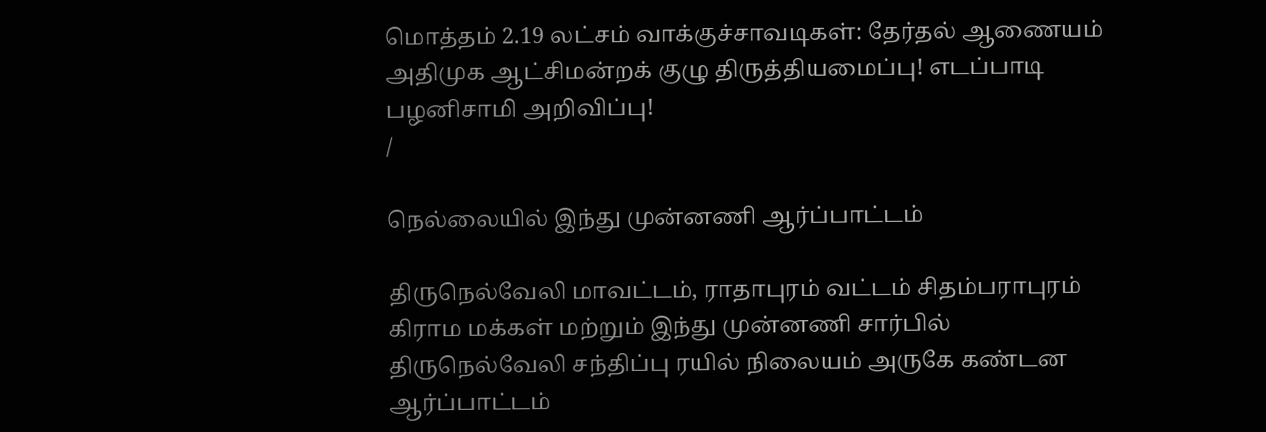மொத்தம் 2.19 லட்சம் வாக்குச்சாவடிகள்: தேர்தல் ஆணையம் அதிமுக ஆட்சிமன்றக் குழு திருத்தியமைப்பு! எடப்பாடி பழனிசாமி அறிவிப்பு!
/

நெல்லையில் இந்து முன்னணி ஆர்ப்பாட்டம்

திருநெல்வேலி மாவட்டம், ராதாபுரம் வட்டம் சிதம்பராபுரம் கிராம மக்கள் மற்றும் இந்து முன்னணி சார்பில் திருநெல்வேலி சந்திப்பு ரயில் நிலையம் அருகே கண்டன ஆர்ப்பாட்டம்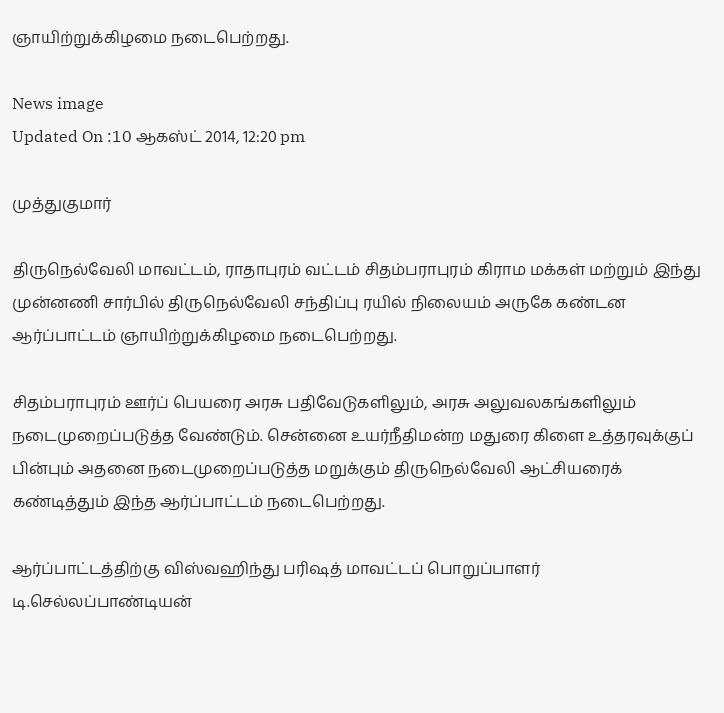ஞாயிற்றுக்கிழமை நடைபெற்றது.

News image
Updated On :10 ஆகஸ்ட் 2014, 12:20 pm

முத்துகுமார்

திருநெல்வேலி மாவட்டம், ராதாபுரம் வட்டம் சிதம்பராபுரம் கிராம மக்கள் மற்றும் இந்து முன்னணி சார்பில் திருநெல்வேலி சந்திப்பு ரயில் நிலையம் அருகே கண்டன ஆர்ப்பாட்டம் ஞாயிற்றுக்கிழமை நடைபெற்றது.

சிதம்பராபுரம் ஊர்ப் பெயரை அரசு பதிவேடுகளிலும், அரசு அலுவலகங்களிலும் நடைமுறைப்படுத்த வேண்டும். சென்னை உயர்நீதிமன்ற மதுரை கிளை உத்தரவுக்குப் பின்பும் அதனை நடைமுறைப்படுத்த மறுக்கும் திருநெல்வேலி ஆட்சியரைக் கண்டித்தும் இந்த ஆர்ப்பாட்டம் நடைபெற்றது.

ஆர்ப்பாட்டத்திற்கு விஸ்வஹிந்து பரிஷத் மாவட்டப் பொறுப்பாளர் டி.செல்லப்பாண்டியன்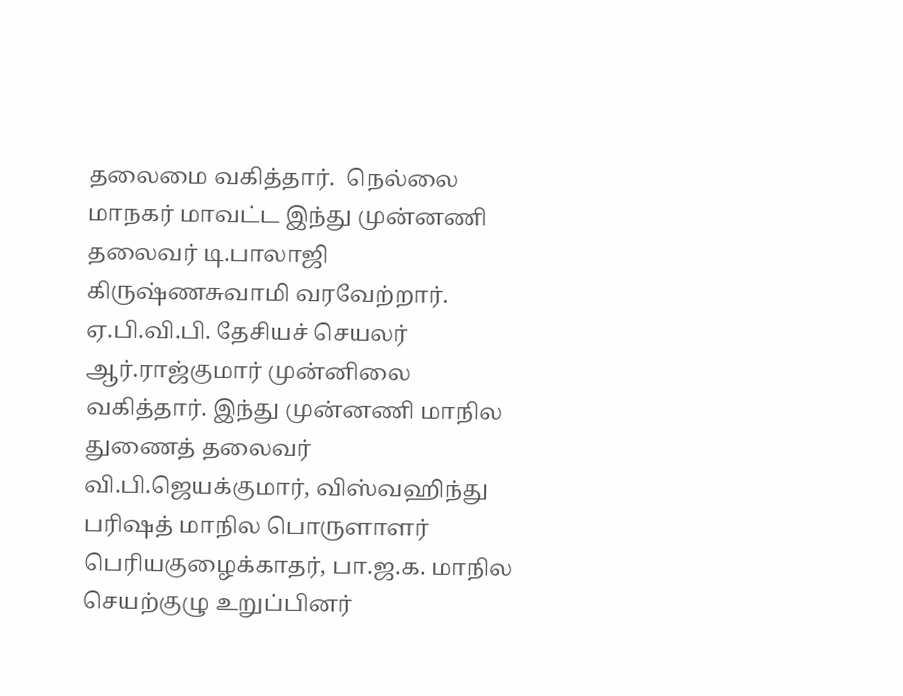தலைமை வகித்தார்.  நெல்லை மாநகர் மாவட்ட இந்து முன்னணி தலைவர் டி.பாலாஜி கிருஷ்ணசுவாமி வரவேற்றார். ஏ.பி.வி.பி. தேசியச் செயலர் ஆர்.ராஜ்குமார் முன்னிலை வகித்தார். இந்து முன்னணி மாநில துணைத் தலைவர் வி.பி.ஜெயக்குமார், விஸ்வஹிந்து பரிஷத் மாநில பொருளாளர் பெரியகுழைக்காதர், பா.ஜ.க. மாநில செயற்குழு உறுப்பினர்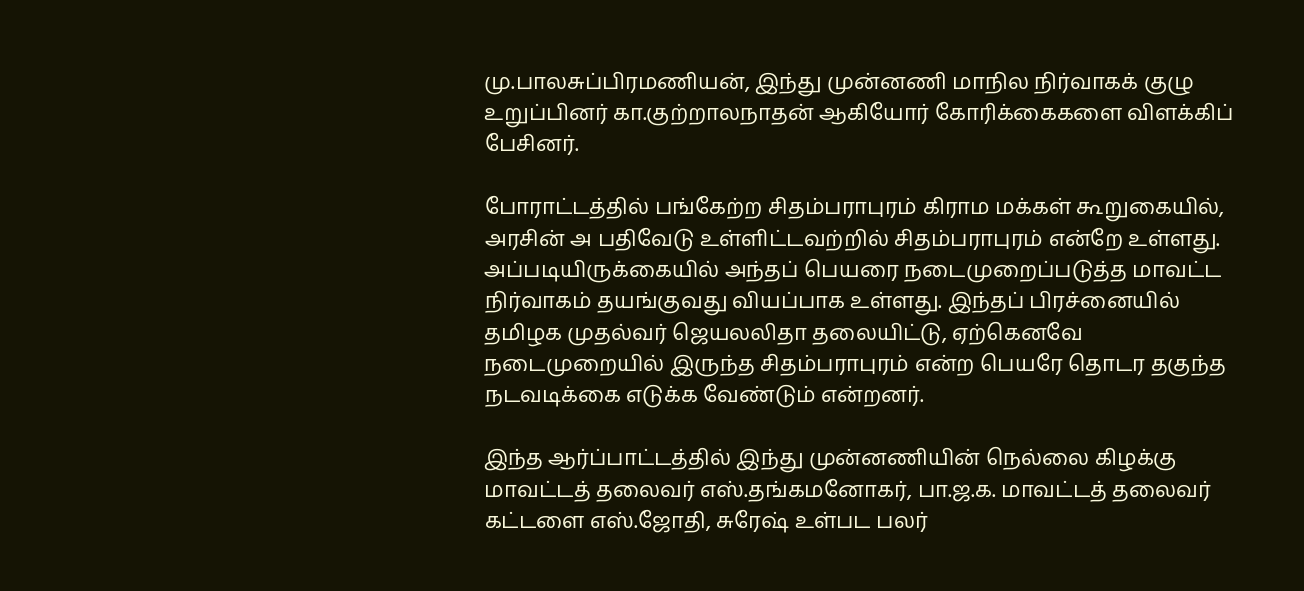மு.பாலசுப்பிரமணியன், இந்து முன்னணி மாநில நிர்வாகக் குழு உறுப்பினர் கா.குற்றாலநாதன் ஆகியோர் கோரிக்கைகளை விளக்கிப் பேசினர்.

போராட்டத்தில் பங்கேற்ற சிதம்பராபுரம் கிராம மக்கள் கூறுகையில், அரசின் அ பதிவேடு உள்ளிட்டவற்றில் சிதம்பராபுரம் என்றே உள்ளது. அப்படியிருக்கையில் அந்தப் பெயரை நடைமுறைப்படுத்த மாவட்ட நிர்வாகம் தயங்குவது வியப்பாக உள்ளது. இந்தப் பிரச்னையில் தமிழக முதல்வர் ஜெயலலிதா தலையிட்டு, ஏற்கெனவே நடைமுறையில் இருந்த சிதம்பராபுரம் என்ற பெயரே தொடர தகுந்த நடவடிக்கை எடுக்க வேண்டும் என்றனர்.

இந்த ஆர்ப்பாட்டத்தில் இந்து முன்னணியின் நெல்லை கிழக்கு மாவட்டத் தலைவர் எஸ்.தங்கமனோகர், பா.ஜ.க. மாவட்டத் தலைவர் கட்டளை எஸ்.ஜோதி, சுரேஷ் உள்பட பலர்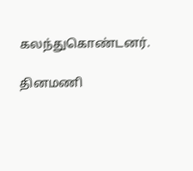கலந்துகொண்டனர்.

தினமணி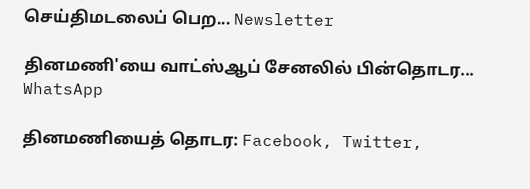செய்திமடலைப் பெற... Newsletter

தினமணி'யை வாட்ஸ்ஆப் சேனலில் பின்தொடர... WhatsApp

தினமணியைத் தொடர: Facebook, Twitter,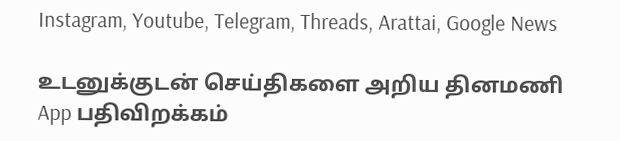Instagram, Youtube, Telegram, Threads, Arattai, Google News

உடனுக்குடன் செய்திகளை அறிய தினமணி App பதிவிறக்கம்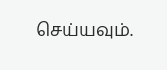செய்யவும்.